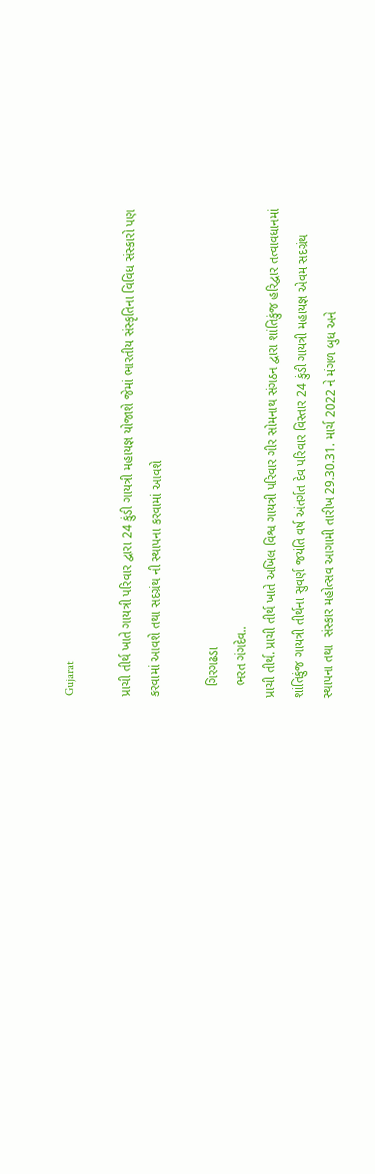Gujarat

પ્રાચી તીર્થ ખાતે ગાયત્રી પરિવાર દ્વારા 24 કુંડી ગાયત્રી મહાયજ્ઞ યોજાશે જેમાં ભારતીય સંસ્કૃતિના વિવિધ સંસ્કારો પણ કરવામાં આવશે તથા સદગ્રંથ ની સ્થાપના કરવામાં આવશે

   ગિરગઢડા
   ભરત ગંગદેવ..
પ્રાચી તીર્થ. પ્રાચી તીર્થ ખાતે અખિલ વિશ્વ ગાયત્રી પરિવાર ગીર સોમનાથ સંગઠન દ્વારા શાંતિકુંજ હરિદ્વાર તત્વાવધાનમાં શાંતિકુંજ ગાયત્રી તીર્થના સુવર્ણ જયંતિ વર્ષ અંતર્ગત દેવ પરિવાર વિસ્તાર 24 કુંડી ગાયત્રી મહાયજ્ઞ એવમ સદગ્રંથ સ્થાપના તથા  સંસ્કાર મહોત્સવ આગામી તારીખ 29.30.31. માર્ચ 2022 ને મંગળ બુધ અને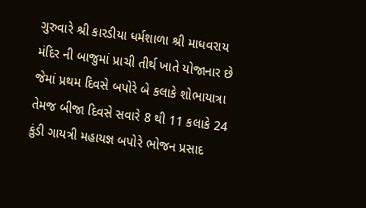ગુરુવારે શ્રી કારડીયા ધર્મશાળા શ્રી માધવરાય મંદિર ની બાજુમાં પ્રાચી તીર્થ ખાતે યોજાનાર છે જેમાં પ્રથમ દિવસે બપોરે બે કલાકે શોભાયાત્રા તેમજ બીજા દિવસે સવારે 8 થી 11 કલાકે 24 કુંડી ગાયત્રી મહાયજ્ઞ બપોરે ભોજન પ્રસાદ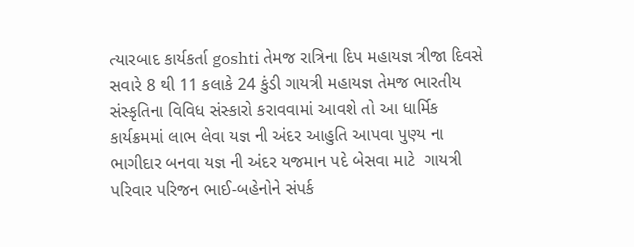ત્યારબાદ કાર્યકર્તા goshti તેમજ રાત્રિના દિપ મહાયજ્ઞ ત્રીજા દિવસે સવારે 8 થી 11 કલાકે 24 કુંડી ગાયત્રી મહાયજ્ઞ તેમજ ભારતીય સંસ્કૃતિના વિવિધ સંસ્કારો કરાવવામાં આવશે તો આ ધાર્મિક કાર્યક્રમમાં લાભ લેવા યજ્ઞ ની અંદર આહુતિ આપવા પુણ્ય ના ભાગીદાર બનવા યજ્ઞ ની અંદર યજમાન પદે બેસવા માટે  ગાયત્રી પરિવાર પરિજન ભાઈ-બહેનોને સંપર્ક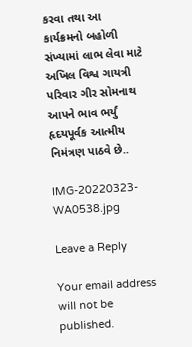કરવા તથા આ કાર્યક્રમનો બહોળી સંખ્યામાં લાભ લેવા માટે અખિલ વિશ્વ ગાયત્રી પરિવાર ગીર સોમનાથ આપને ભાવ ભર્યું હૃદયપૂર્વક આત્મીય નિમંત્રણ પાઠવે છે..

IMG-20220323-WA0538.jpg

Leave a Reply

Your email address will not be published.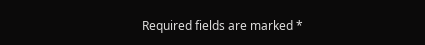Required fields are marked *